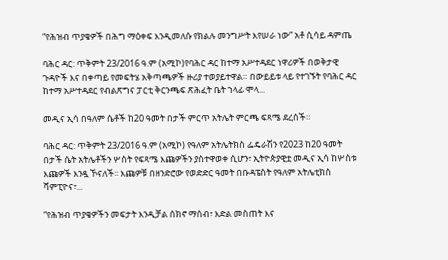“የሕዝብ ጥያቄዎች በሕግ ማዕቀፍ እንዲመለሱ የክልሉ መንግሥት እየሠራ ነው” አቶ ሲሳይ ዳምጤ

ባሕር ዳር: ጥቅምት 23/2016 ዓ.ም (አሚኮ)የባሕር ዳር ከተማ አሥተዳደር ነዋሪዎች በወቅታዊ ጉዳዮች እና በቀጣይ የመፍትሄ አቅጣጫዎች ዙሪያ ተወያይተዋል። በውይይቱ ላይ የተገኙት የባሕር ዳር ከተማ አሥተዳደር የብልጽግና ፓርቲ ቅርንጫፍ ጽሕፈት ቤት ኀላፊ ሞላ...

መዲና ኢሳ በዓለም ሴቶች ከ20 ዓመት በታች ምርጥ አትሌት ምርጫ ፍጻሜ ደረሰች።

ባሕር ዳር: ጥቅምት 23/2016 ዓ.ም (አሚኮ) የዓለም አትሌትክስ ፌዴራሽን የ2023 ከ20 ዓመት በታች ሴት አትሌቶችን ሦስት የፍጻሜ እጩዎችን ያስተዋወቀ ሲሆን፣ ኢትዮጵያዊቷ መዲና ኢሳ ከሦስቱ እጩዎች እንዷ ኾናለች፡፡ እጩዎቹ በዘንድሮው የወድድር ዓመት በቡዳፔስት የዓለም አትሌቲክስ ሻምፒዮና፣...

“የሕዝብ ጥያቄዎችን መፍታት እንዲቻል ሰክኖ ማሰብ፣ እድል መስጠት እና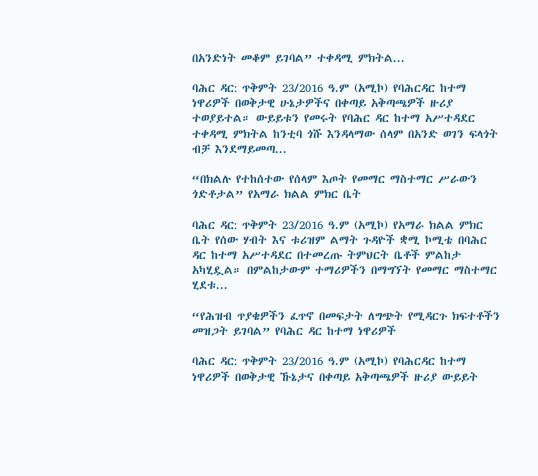በአንድነት መቆም ይገባል” ተቀዳሚ ምክትል...

ባሕር ዳር: ጥቅምት 23/2016 ዓ.ም (አሚኮ) የባሕርዳር ከተማ ነዋሪዎች በወቅታዊ ሁኔታዎችና በቀጣይ አቅጣጫዎች ዙሪያ ተወያይተል። ውይይቱን የመሩት የባሕር ዳር ከተማ አሥተዳደር ተቀዳሚ ምክትል ከንቲባ ጎሹ እንዳላማው ሰላም በአንድ ወገን ፍላጎት ብቻ እንደማይመጣ...

“በክልሉ የተከሰተው የሰላም እጦት የመማር ማስተማር ሥራውን ጎድቶታል” የአማራ ክልል ምክር ቤት

ባሕር ዳር: ጥቅምት 23/2016 ዓ.ም (አሚኮ) የአማራ ክልል ምክር ቤት የሰው ሃብት እና ቱሪዝም ልማት ጉዳዮች ቋሚ ኮሚቴ በባሕር ዳር ከተማ አሥተዳደር በተመረጡ ትምህርት ቤቶች ምልከታ አካሂዷል። በምልከታውም ተማሪዎችን በማግኘት የመማር ማስተማር ሂደቱ...

“የሕዝብ ጥያቄዎችን ፈጥኖ በመፍታት ለግጭት የሚዳርጉ ክፍተቶችን መዝጋት ይገባል” የባሕር ዳር ከተማ ነዋሪዎች

ባሕር ዳር: ጥቅምት 23/2016 ዓ.ም (አሚኮ) የባሕርዳር ከተማ ነዋሪዎች በወቅታዊ ኹኔታና በቀጣይ አቅጣጫዎች ዙሪያ ውይይት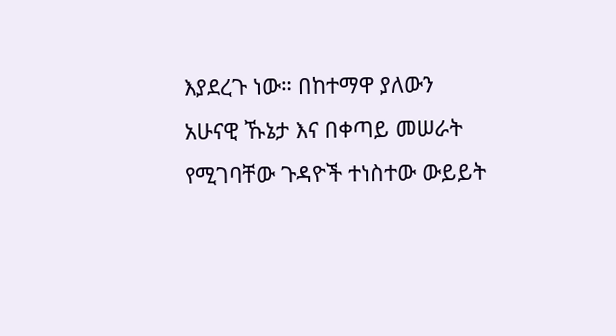እያደረጉ ነው። በከተማዋ ያለውን አሁናዊ ኹኔታ እና በቀጣይ መሠራት የሚገባቸው ጉዳዮች ተነስተው ውይይት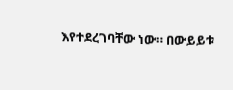እየተደረገባቸው ነው። በውይይቱ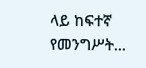ላይ ከፍተኛ የመንግሥት...